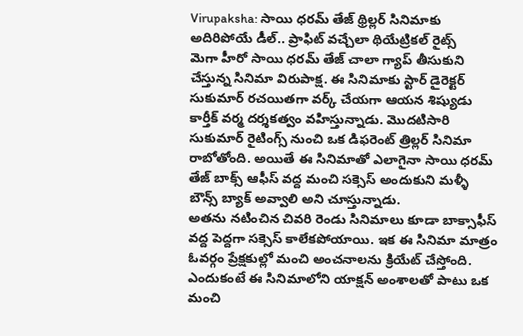Virupaksha: సాయి ధరమ్ తేజ్ థ్రిల్లర్ సినిమాకు అదిరిపోయే డీల్.. ప్రాఫిట్ వచ్చేలా థియేట్రికల్ రైట్స్
మెగా హీరో సాయి ధరమ్ తేజ్ చాలా గ్యాప్ తీసుకుని చేస్తున్న సినిమా విరుపాక్ష. ఈ సినిమాకు స్టార్ డైరెక్టర్ సుకుమార్ రచయితగా వర్క్ చేయగా ఆయన శిష్యుడు కార్తీక్ వర్మ దర్శకత్వం వహిస్తున్నాడు. మొదటిసారి సుకుమార్ రైటింగ్స్ నుంచి ఒక డిఫరెంట్ త్రిల్లర్ సినిమా రాబోతోంది. అయితే ఈ సినిమాతో ఎలాగైనా సాయి ధరమ్ తేజ్ బాక్స్ ఆఫీస్ వద్ద మంచి సక్సెస్ అందుకుని మళ్ళీ బౌన్స్ బ్యాక్ అవ్వాలి అని చూస్తున్నాడు.
అతను నటించిన చివరి రెండు సినిమాలు కూడా బాక్సాఫీస్ వద్ద పెద్దగా సక్సెస్ కాలేకపోయాయి. ఇక ఈ సినిమా మాత్రం ఓవర్గం ప్రేక్షకుల్లో మంచి అంచనాలను క్రియేట్ చేస్తోంది. ఎందుకంటే ఈ సినిమాలోని యాక్షన్ అంశాలతో పాటు ఒక మంచి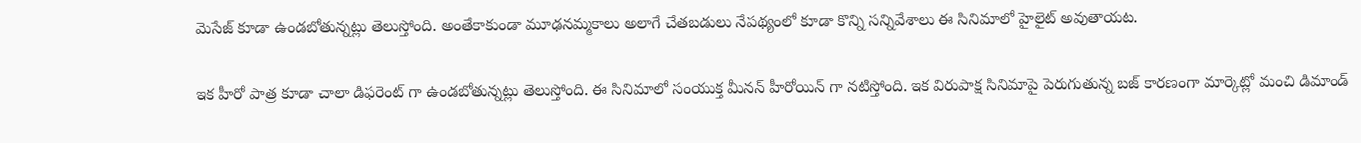మెసేజ్ కూడా ఉండబోతున్నట్లు తెలుస్తోంది. అంతేకాకుండా మూఢనమ్మకాలు అలాగే చేతబడులు నేపథ్యంలో కూడా కొన్ని సన్నివేశాలు ఈ సినిమాలో హైలైట్ అవుతాయట.

ఇక హీరో పాత్ర కూడా చాలా డిఫరెంట్ గా ఉండబోతున్నట్లు తెలుస్తోంది. ఈ సినిమాలో సంయుక్త మీనన్ హీరోయిన్ గా నటిస్తోంది. ఇక విరుపాక్ష సినిమాపై పెరుగుతున్న బజ్ కారణంగా మార్కెట్లో మంచి డిమాండ్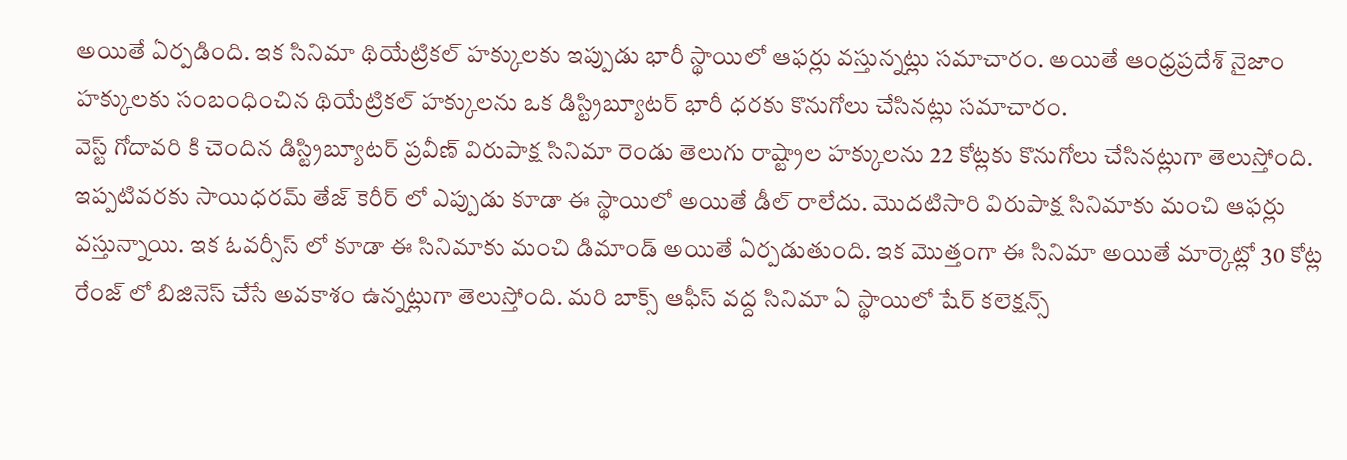అయితే ఏర్పడింది. ఇక సినిమా థియేట్రికల్ హక్కులకు ఇప్పుడు భారీ స్థాయిలో ఆఫర్లు వస్తున్నట్లు సమాచారం. అయితే ఆంధ్రప్రదేశ్ నైజాం హక్కులకు సంబంధించిన థియేట్రికల్ హక్కులను ఒక డిస్ట్రిబ్యూటర్ భారీ ధరకు కొనుగోలు చేసినట్లు సమాచారం.
వెస్ట్ గోదావరి కి చెందిన డిస్ట్రిబ్యూటర్ ప్రవీణ్ విరుపాక్ష సినిమా రెండు తెలుగు రాష్ట్రాల హక్కులను 22 కోట్లకు కొనుగోలు చేసినట్లుగా తెలుస్తోంది. ఇప్పటివరకు సాయిధరమ్ తేజ్ కెరీర్ లో ఎప్పుడు కూడా ఈ స్థాయిలో అయితే డీల్ రాలేదు. మొదటిసారి విరుపాక్ష సినిమాకు మంచి ఆఫర్లు వస్తున్నాయి. ఇక ఓవర్సీస్ లో కూడా ఈ సినిమాకు మంచి డిమాండ్ అయితే ఏర్పడుతుంది. ఇక మొత్తంగా ఈ సినిమా అయితే మార్కెట్లో 30 కోట్ల రేంజ్ లో బిజినెస్ చేసే అవకాశం ఉన్నట్లుగా తెలుస్తోంది. మరి బాక్స్ ఆఫీస్ వద్ద సినిమా ఏ స్థాయిలో షేర్ కలెక్షన్స్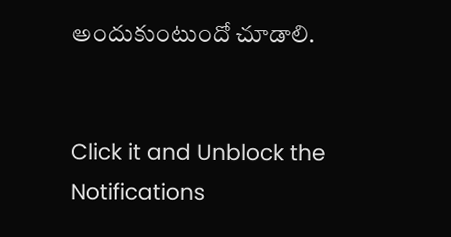అందుకుంటుందో చూడాలి.


Click it and Unblock the Notifications